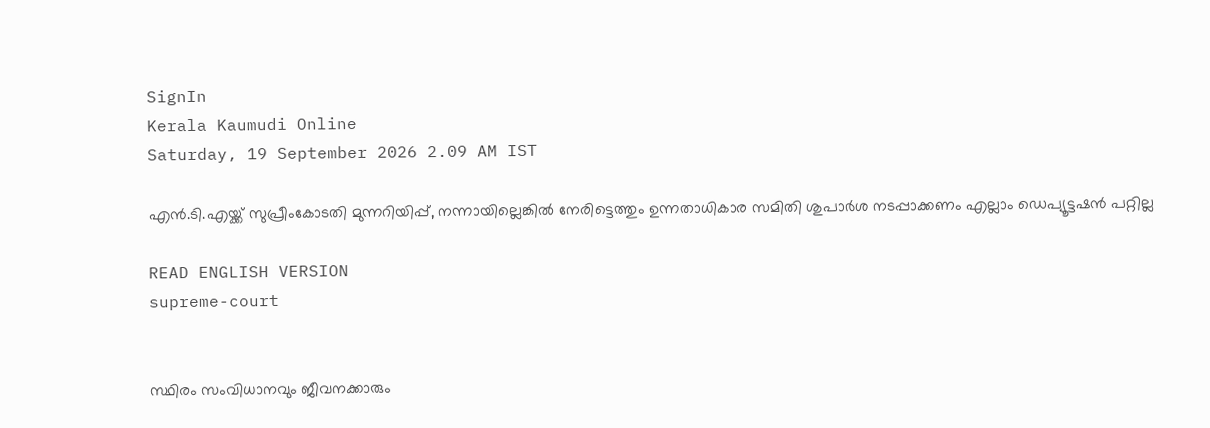SignIn
Kerala Kaumudi Online
Saturday, 19 September 2026 2.09 AM IST

എൻ.ടി.എയ്ക്ക് സുപ്രീംകോടതി മുന്നറിയിപ്പ്, നന്നായില്ലെങ്കിൽ നേരിട്ടെത്തും ഉന്നതാധികാര സമിതി ശുപാർശ നടപ്പാക്കണം എല്ലാം ഡെപ്യൂട്ടഷൻ പറ്റില്ല

READ ENGLISH VERSION
supreme-court


സ്ഥിരം സംവിധാനവും ജീവനക്കാരും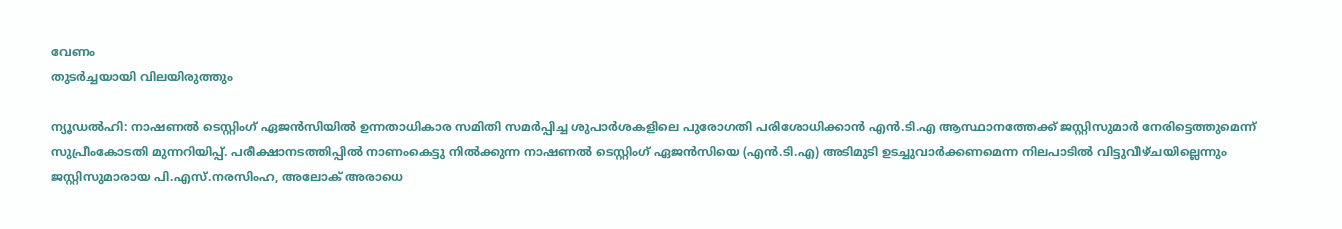വേണം
തുടർച്ചയായി വിലയിരുത്തും

ന്യൂഡൽഹി: നാഷണൽ ടെസ്റ്റിംഗ് ഏജൻസിയിൽ ഉന്നതാധികാര സമിതി സമർപ്പിച്ച ശുപാർശകളിലെ പുരോഗതി പരിശോധിക്കാൻ എൻ.ടി.എ ആസ്ഥാനത്തേക്ക് ജസ്റ്റിസുമാർ നേരിട്ടെത്തുമെന്ന് സുപ്രീംകോടതി മുന്നറിയിപ്പ്. പരീക്ഷാനടത്തിപ്പിൽ നാണംകെട്ടു നിൽക്കുന്ന നാഷണൽ ടെസ്റ്റിംഗ് ഏജൻസിയെ (എൻ.ടി.എ) അടിമുടി ഉടച്ചുവാർക്കണമെന്ന നിലപാടിൽ വിട്ടുവീഴ്ചയില്ലെന്നും ജസ്റ്റിസുമാരായ പി.എസ്.നരസിംഹ, അലോക് അരാധെ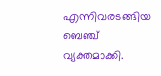എന്നിവരടങ്ങിയ ബെ‌ഞ്ച് വ്യക്തമാക്കി.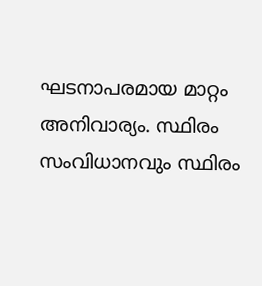ഘടനാപരമായ മാറ്റം അനിവാര്യം. സ്ഥിരം സംവിധാനവും സ്ഥിരം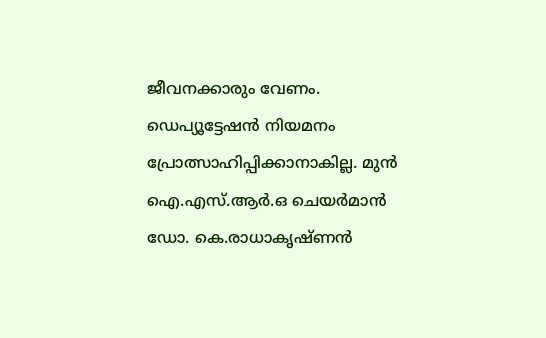ജീവനക്കാരും വേണം. ഡെപ്യൂട്ടേഷൻ നിയമനം പ്രോത്സാഹിപ്പിക്കാനാകില്ല. മുൻ ഐ.എസ്.ആർ.ഒ ചെയർമാൻ ഡോ. കെ.രാധാകൃഷ്‌ണൻ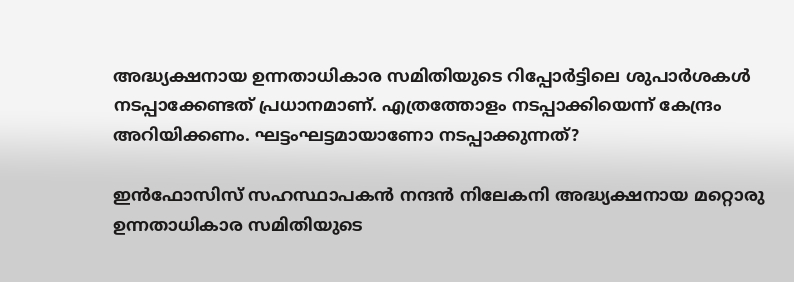അദ്ധ്യക്ഷനായ ഉന്നതാധികാര സമിതിയുടെ റിപ്പോർട്ടിലെ ശുപാർശകൾ നടപ്പാക്കേണ്ടത് പ്രധാനമാണ്. എത്രത്തോളം നടപ്പാക്കിയെന്ന് കേന്ദ്രം അറിയിക്കണം. ഘട്ടംഘട്ടമായാണോ നടപ്പാക്കുന്നത്?

ഇൻഫോസിസ് സഹസ്ഥാപകൻ നന്ദൻ നിലേകനി അദ്ധ്യക്ഷനായ മറ്റൊരു ഉന്നതാധികാര സമിതിയുടെ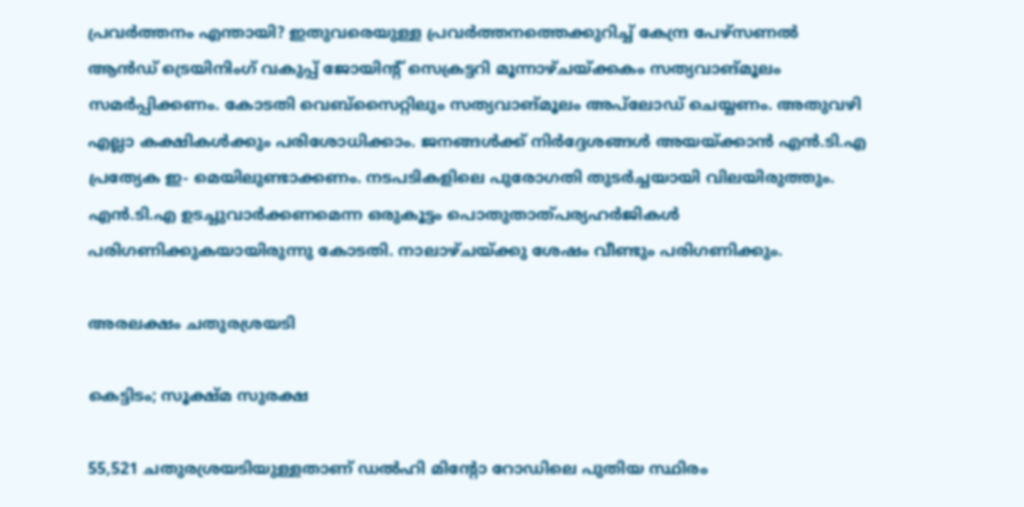പ്രവർത്തനം എന്തായി? ഇതുവരെയുള്ള പ്രവർത്തനത്തെക്കുറിച്ച് കേന്ദ്ര പേഴ്‌സണൽ ആൻഡ് ട്രെയിനിംഗ് വകുപ്പ് ജോയിന്റ് സെക്രട്ടറി മൂന്നാഴ്ചയ്‌ക്കകം സത്യവാങ്മൂലം സമർപ്പിക്കണം. കോടതി വെബ്സൈറ്റിലും സത്യവാങ്മൂലം അപ്‌ലോഡ് ചെയ്യണം. അതുവഴി എല്ലാ കക്ഷികൾക്കും പരിശോധിക്കാം. ജനങ്ങൾക്ക് നിർദ്ദേശങ്ങൾ അയയ്ക്കാൻ എൻ.ടി.എ പ്രത്യേക ഇ- മെയിലുണ്ടാക്കണം. നടപടികളിലെ പുരോഗതി തുടർച്ചയായി വിലയിരുത്തും. എൻ.ടി.എ ഉടച്ചുവാർക്കണമെന്ന ഒരുകൂട്ടം പൊതുതാത്പര്യഹർജികൾ പരിഗണിക്കുകയായിരുന്നു കോടതി. നാലാഴ്ചയ്‌ക്കു ശേഷം വീണ്ടും പരിഗണിക്കും.

അരലക്ഷം ചതുരശ്രയടി

കെട്ടിടം; സൂക്ഷ്മ സുരക്ഷ

55,521 ചതുരശ്രയടിയുള്ളതാണ് ഡൽഹി മിന്റോ റോഡിലെ പുതിയ സ്ഥിരം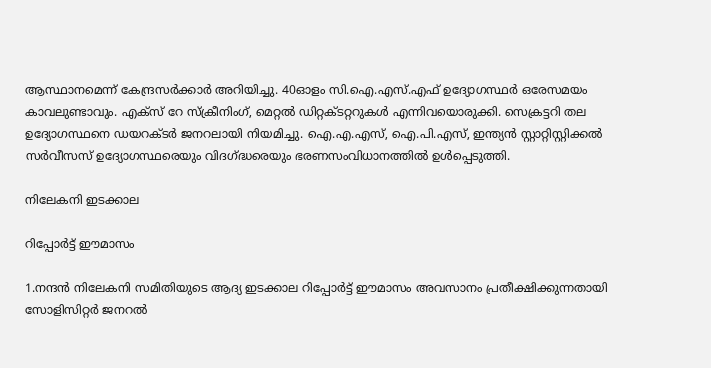ആസ്ഥാനമെന്ന് കേന്ദ്രസർക്കാർ അറിയിച്ചു. 40ഓളം സി.ഐ.എസ്.എഫ് ഉദ്യോഗസ്ഥർ ഒരേസമയം കാവലുണ്ടാവും. എക്‌സ് റേ സ്‌ക്രീനിംഗ്, മെറ്റൽ ഡിറ്റക്‌ടറ്ററുകൾ എന്നിവയൊരുക്കി. സെക്രട്ടറി തല ഉദ്യോഗസ്ഥനെ ഡയറക്‌ടർ ജനറലായി നിയമിച്ചു. ഐ.എ.എസ്, ഐ.പി.എസ്, ഇന്ത്യൻ സ്റ്റാറ്റിസ്റ്റിക്കൽ സർവീസസ് ഉദ്യോഗസ്ഥരെയും വിദഗ്ദ്ധരെയും ഭരണസംവിധാനത്തിൽ ഉൾപ്പെടുത്തി.

നിലേകനി ഇടക്കാല

റിപ്പോർട്ട് ഈമാസം

1.നന്ദൻ നിലേകനി സമിതിയുടെ ആദ്യ ഇടക്കാല റിപ്പോർട്ട് ഈമാസം അവസാനം പ്രതീക്ഷിക്കുന്നതായി സോളിസിറ്റർ ജനറൽ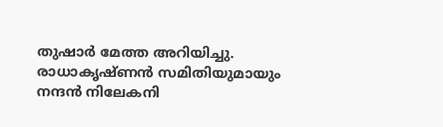തുഷാർ മേത്ത അറിയിച്ചു. രാധാകൃഷ്‌ണൻ സമിതിയുമായും നന്ദൻ നിലേകനി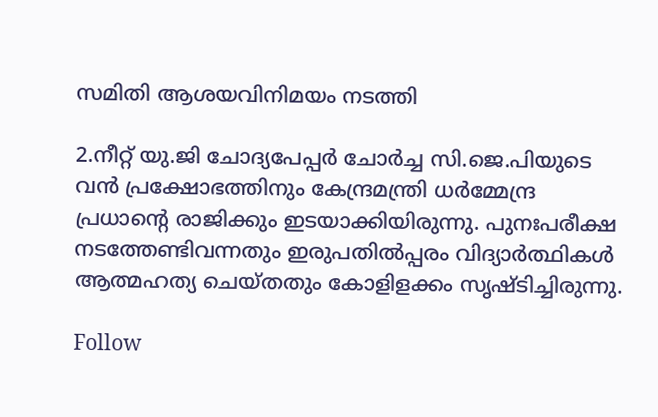സമിതി ആശയവിനിമയം നടത്തി

2.നീറ്റ് യു.ജി ചോദ്യപേപ്പർ ചോർച്ച സി.ജെ.പിയുടെ വൻ പ്രക്ഷോഭത്തിനും കേന്ദ്രമന്ത്രി ധർമ്മേന്ദ്ര പ്രധാന്റെ രാജിക്കും ഇടയാക്കിയിരുന്നു. പുനഃപരീക്ഷ നടത്തേണ്ടിവന്നതും ഇരുപതിൽപ്പരം വിദ്യാർത്ഥികൾ ആത്മഹത്യ ചെയ്തതും കോളിളക്കം സൃഷ്ടിച്ചിരുന്നു.

Follow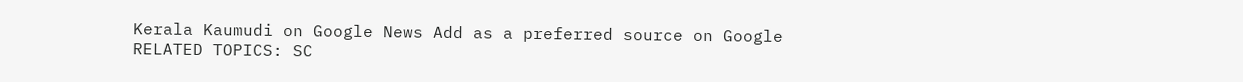Kerala Kaumudi on Google News Add as a preferred source on Google
RELATED TOPICS: SC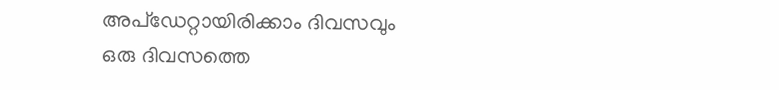അപ്ഡേറ്റായിരിക്കാം ദിവസവും
ഒരു ദിവസത്തെ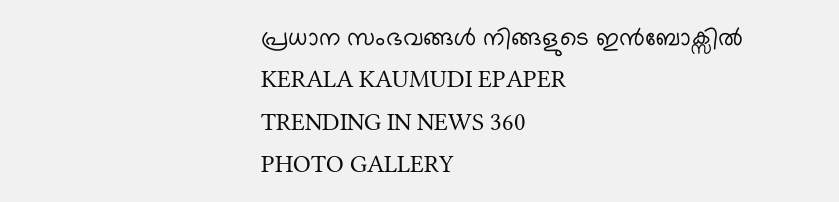പ്രധാന സംഭവങ്ങൾ നിങ്ങളുടെ ഇൻബോക്സിൽ
KERALA KAUMUDI EPAPER
TRENDING IN NEWS 360
PHOTO GALLERY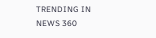TRENDING IN NEWS 360